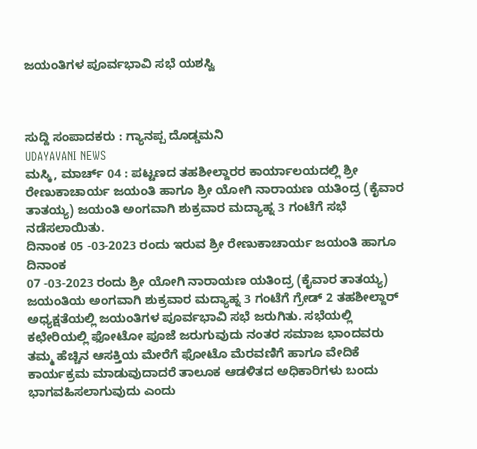ಜಯಂತಿಗಳ ಪೂರ್ವಭಾವಿ ಸಭೆ ಯಶಸ್ವಿ



ಸುದ್ದಿ ಸಂಪಾದಕರು : ಗ್ಯಾನಪ್ಪ ದೊಡ್ಡಮನಿ
UDAYAVANI NEWS
ಮಸ್ಕಿ, ಮಾರ್ಚ್ 04 : ಪಟ್ಟಣದ ತಹಶೀಲ್ದಾರರ ಕಾರ್ಯಾಲಯದಲ್ಲಿ ಶ್ರೀ ರೇಣುಕಾಚಾರ್ಯ ಜಯಂತಿ ಹಾಗೂ ಶ್ರೀ ಯೋಗಿ ನಾರಾಯಣ ಯತಿಂದ್ರ (ಕೈವಾರ ತಾತಯ್ಯ) ಜಯಂತಿ ಅಂಗವಾಗಿ ಶುಕ್ರವಾರ ಮದ್ಯಾಹ್ನ 3 ಗಂಟೆಗೆ ಸಭೆ ನಡೆಸಲಾಯಿತು.
ದಿನಾಂಕ 05 -03-2023 ರಂದು ಇರುವ ಶ್ರೀ ರೇಣುಕಾಚಾರ್ಯ ಜಯಂತಿ ಹಾಗೂ ದಿನಾಂಕ
07 -03-2023 ರಂದು ಶ್ರೀ ಯೋಗಿ ನಾರಾಯಣ ಯತಿಂದ್ರ (ಕೈವಾರ ತಾತಯ್ಯ) ಜಯಂತಿಯ ಅಂಗವಾಗಿ ಶುಕ್ರವಾರ ಮದ್ಯಾಹ್ನ 3 ಗಂಟೆಗೆ ಗ್ರೇಡ್ 2 ತಹಶೀಲ್ದಾರ್ ಅಧ್ಯಕ್ಷತೆಯಲ್ಲಿ ಜಯಂತಿಗಳ ಪೂರ್ವಭಾವಿ ಸಭೆ ಜರುಗಿತು. ಸಭೆಯಲ್ಲಿ ಕಛೇರಿಯಲ್ಲಿ ಫೋಟೋ ಪೂಜೆ ಜರುಗುವುದು ನಂತರ ಸಮಾಜ ಭಾಂದವರು ತಮ್ಮ ಹೆಚ್ಚಿನ ಆಸಕ್ತಿಯ ಮೇರೆಗೆ ಫೋಟೊ ಮೆರವಣಿಗೆ ಹಾಗೂ ವೇದಿಕೆ ಕಾರ್ಯಕ್ರಮ ಮಾಡುವುದಾದರೆ ತಾಲೂಕ ಆಡಳಿತದ ಅಧಿಕಾರಿಗಳು ಬಂದು ಭಾಗವಹಿಸಲಾಗುವುದು ಎಂದು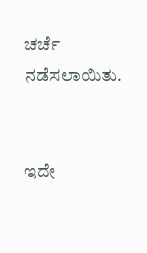ಚರ್ಚೆ ನಡೆಸಲಾಯಿತು.


ಇದೇ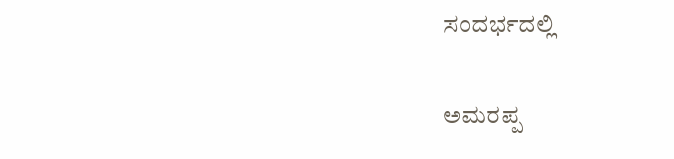ಸಂದರ್ಭದಲ್ಲಿ

ಅಮರಪ್ಪ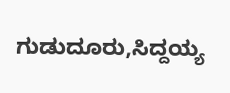ಗುಡುದೂರು,ಸಿದ್ದಯ್ಯ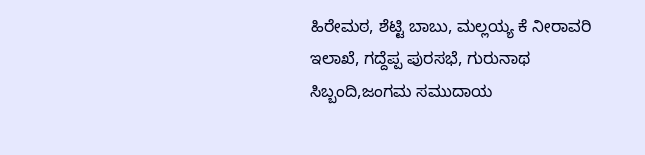ಹಿರೇಮಠ, ಶೆಟ್ಟಿ ಬಾಬು, ಮಲ್ಲಯ್ಯ ಕೆ ನೀರಾವರಿ ಇಲಾಖೆ, ಗದ್ದೆಪ್ಪ ಪುರಸಭೆ, ಗುರುನಾಥ ಸಿಬ್ಬಂದಿ,ಜಂಗಮ ಸಮುದಾಯ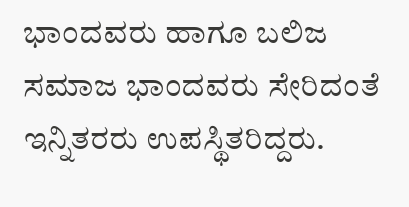ಭಾಂದವರು ಹಾಗೂ ಬಲಿಜ ಸಮಾಜ ಭಾಂದವರು ಸೇರಿದಂತೆ ಇನ್ನಿತರರು ಉಪಸ್ಥಿತರಿದ್ದರು.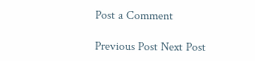Post a Comment

Previous Post Next Post